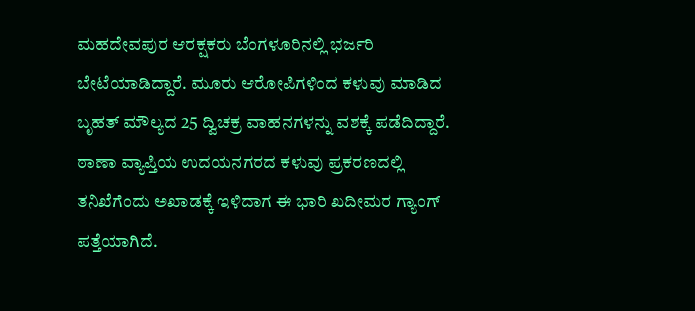ಮಹದೇವಪುರ ಆರಕ್ಷಕರು ಬೆಂಗಳೂರಿನಲ್ಲಿ ಭರ್ಜರಿ ಬೇಟೆಯಾಡಿದ್ದಾರೆ. ಮೂರು ಆರೋಪಿಗಳಿಂದ ಕಳುವು ಮಾಡಿದ ಬೃಹತ್ ಮೌಲ್ಯದ 25 ದ್ವಿಚಕ್ರ ವಾಹನಗಳನ್ನು ವಶಕ್ಕೆ ಪಡೆದಿದ್ದಾರೆ. ಠಾಣಾ ವ್ಯಾಪ್ತಿಯ ಉದಯನಗರದ ಕಳುವು ಪ್ರಕರಣದಲ್ಲಿ ತನಿಖೆಗೆಂದು ಅಖಾಡಕ್ಕೆ ಇಳಿದಾಗ ಈ ಭಾರಿ ಖದೀಮರ ಗ್ಯಾಂಗ್ ಪತ್ತೆಯಾಗಿದೆ.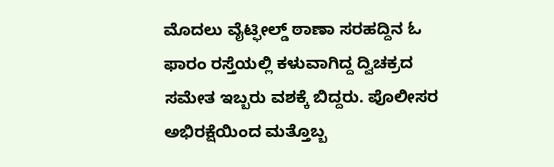ಮೊದಲು ವೈಟ್ಫೀಲ್ಡ್ ಠಾಣಾ ಸರಹದ್ದಿನ ಓ ಫಾರಂ ರಸ್ತೆಯಲ್ಲಿ ಕಳುವಾಗಿದ್ದ ದ್ವಿಚಕ್ರದ ಸಮೇತ ಇಬ್ಬರು ವಶಕ್ಕೆ ಬಿದ್ದರು. ಪೊಲೀಸರ ಅಭಿರಕ್ಷೆಯಿಂದ ಮತ್ತೊಬ್ಬ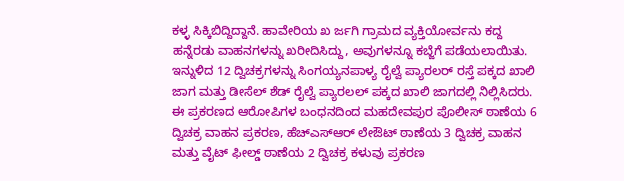ಕಳ್ಳ ಸಿಕ್ಕಿಬಿದ್ದಿದ್ದಾನೆ. ಹಾವೇರಿಯ ಖ ರ್ಜಗಿ ಗ್ರಾಮದ ವ್ಯಕ್ತಿಯೋರ್ವನು ಕದ್ದ ಹನ್ನೆರಡು ವಾಹನಗಳನ್ನು ಖರೀದಿಸಿದ್ದು, ಅವುಗಳನ್ನೂ ಕಬ್ಜೆಗೆ ಪಡೆಯಲಾಯಿತು. ಇನ್ನುಳಿದ 12 ದ್ವಿಚಕ್ರಗಳನ್ನು ಸಿಂಗಯ್ಯನಪಾಳ್ಯ ರೈಲ್ವೆ ಪ್ಯಾರಲರ್ ರಸ್ತೆ ಪಕ್ಕದ ಖಾಲಿ ಜಾಗ ಮತ್ತು ಡೀಸೆಲ್ ಶೆಡ್ ರೈಲ್ವೆ ಪ್ಯಾರಲಲ್ ಪಕ್ಕದ ಖಾಲಿ ಜಾಗದಲ್ಲಿ ನಿಲ್ಲಿಸಿದರು.
ಈ ಪ್ರಕರಣದ ಆರೋಪಿಗಳ ಬಂಧನದಿಂದ ಮಹದೇವಪುರ ಪೊಲೀಸ್ ಠಾಣೆಯ 6 ದ್ವಿಚಕ್ರ ವಾಹನ ಪ್ರಕರಣ, ಹೆಚ್ಎಸ್ಆರ್ ಲೇಔಟ್ ಠಾಣೆಯ 3 ದ್ವಿಚಕ್ರ ವಾಹನ ಮತ್ತು ವೈಟ್ ಫೀಲ್ಡ್ ಠಾಣೆಯ 2 ದ್ವಿಚಕ್ರ ಕಳುವು ಪ್ರಕರಣ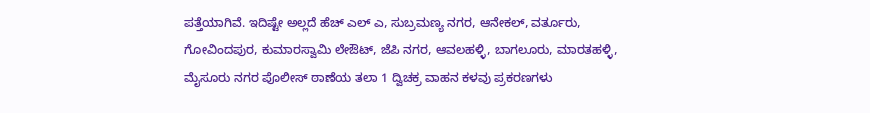ಪತ್ತೆಯಾಗಿವೆ. ಇದಿಷ್ಟೇ ಅಲ್ಲದೆ ಹೆಚ್ ಎಲ್ ಎ, ಸುಬ್ರಮಣ್ಯ ನಗರ, ಆನೇಕಲ್, ವರ್ತೂರು, ಗೋವಿಂದಪುರ, ಕುಮಾರಸ್ವಾಮಿ ಲೇಔಟ್, ಜೆಪಿ ನಗರ, ಆವಲಹಳ್ಳಿ, ಬಾಗಲೂರು, ಮಾರತಹಳ್ಳಿ, ಮೈಸೂರು ನಗರ ಪೊಲೀಸ್ ಠಾಣೆಯ ತಲಾ 1 ದ್ವಿಚಕ್ರ ವಾಹನ ಕಳವು ಪ್ರಕರಣಗಳು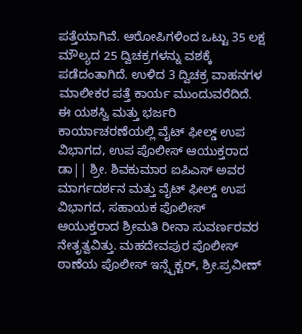ಪತ್ತೆಯಾಗಿವೆ. ಆರೋಪಿಗಳಿಂದ ಒಟ್ಟು 35 ಲಕ್ಷ ಮೌಲ್ಯದ 25 ದ್ವಿಚಕ್ರಗಳನ್ನು ವಶಕ್ಕೆ ಪಡೆದಂತಾಗಿದೆ. ಉಳಿದ 3 ದ್ವಿಚಕ್ರ ವಾಹನಗಳ ಮಾಲೀಕರ ಪತ್ತೆ ಕಾರ್ಯ ಮುಂದುವರೆದಿದೆ.
ಈ ಯಶಸ್ವಿ ಮತ್ತು ಭರ್ಜರಿ ಕಾರ್ಯಾಚರಣೆಯಲ್ಲಿ ವೈಟ್ ಫೀಲ್ಡ್ ಉಪ ವಿಭಾಗದ, ಉಪ ಪೊಲೀಸ್ ಆಯುಕ್ತರಾದ ಡಾ|| ಶ್ರೀ. ಶಿವಕುಮಾರ ಐಪಿಎಸ್ ಅವರ ಮಾರ್ಗದರ್ಶನ ಮತ್ತು ವೈಟ್ ಫೀಲ್ಡ್ ಉಪ ವಿಭಾಗದ, ಸಹಾಯಕ ಪೊಲೀಸ್ ಆಯುಕ್ತರಾದ ಶ್ರೀಮತಿ ರೀನಾ ಸುವರ್ಣರವರ ನೇತೃತ್ವವಿತ್ತು. ಮಹದೇವಪುರ ಪೊಲೀಸ್ ಠಾಣೆಯ ಪೊಲೀಸ್ ಇನ್ಸ್ಪೆಕ್ಟರ್, ಶ್ರೀ.ಪ್ರವೀಣ್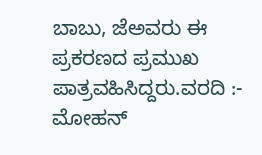ಬಾಬು, ಜೆಅವರು ಈ ಪ್ರಕರಣದ ಪ್ರಮುಖ ಪಾತ್ರವಹಿಸಿದ್ದರು.ವರದಿ :- ಮೋಹನ್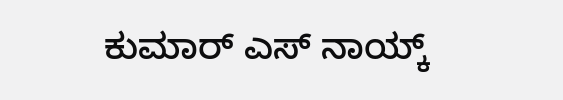ಕುಮಾರ್ ಎಸ್ ನಾಯ್ಕ್